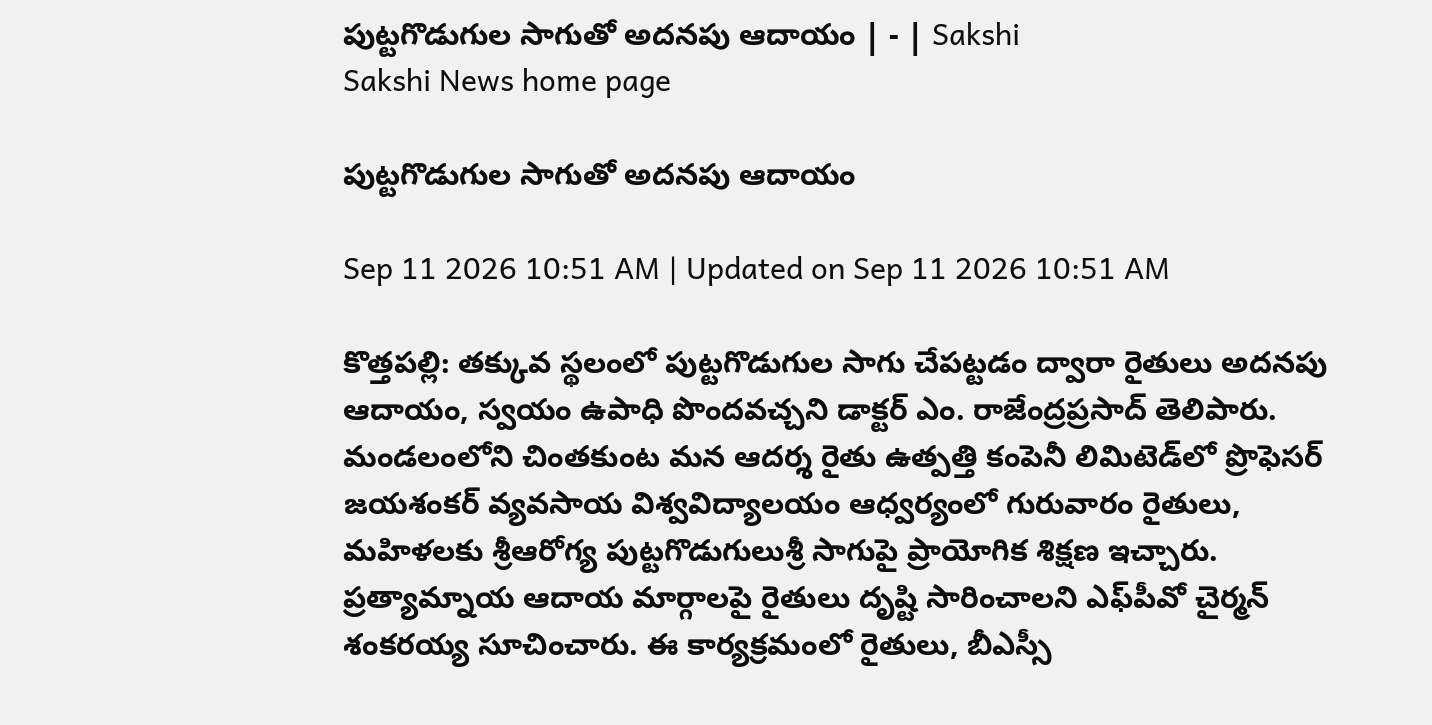పుట్టగొడుగుల సాగుతో అదనపు ఆదాయం | - | Sakshi
Sakshi News home page

పుట్టగొడుగుల సాగుతో అదనపు ఆదాయం

Sep 11 2026 10:51 AM | Updated on Sep 11 2026 10:51 AM

కొత్తపల్లి: తక్కువ స్థలంలో పుట్టగొడుగుల సాగు చేపట్టడం ద్వారా రైతులు అదనపు ఆదాయం, స్వయం ఉపాధి పొందవచ్చని డాక్టర్‌ ఎం. రాజేంద్రప్రసాద్‌ తెలిపారు. మండలంలోని చింతకుంట మన ఆదర్శ రైతు ఉత్పత్తి కంపెనీ లిమిటెడ్‌లో ప్రొఫెసర్‌ జయశంకర్‌ వ్యవసాయ విశ్వవిద్యాలయం ఆధ్వర్యంలో గురువారం రైతులు, మహిళలకు శ్రీఆరోగ్య పుట్టగొడుగులుశ్రీ సాగుపై ప్రాయోగిక శిక్షణ ఇచ్చారు. ప్రత్యామ్నాయ ఆదాయ మార్గాలపై రైతులు దృష్టి సారించాలని ఎఫ్‌పీవో చైర్మన్‌ శంకరయ్య సూచించారు. ఈ కార్యక్రమంలో రైతులు, బీఎస్సీ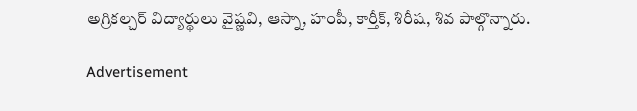అగ్రికల్చర్‌ విద్యార్థులు వైష్ణవి, ఆస్నా, హంపీ, కార్తీక్‌, శిరీష, శివ పాల్గొన్నారు.

Advertisement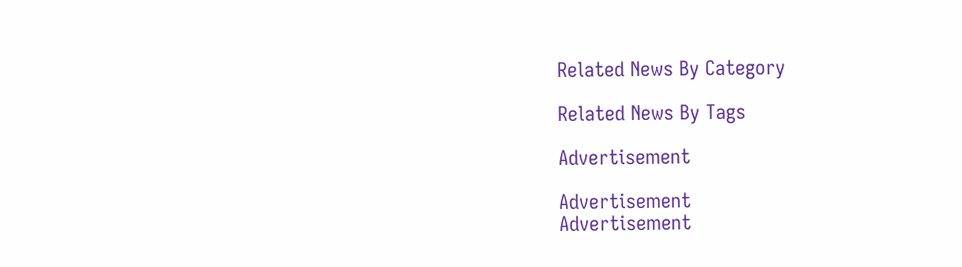Related News By Category

Related News By Tags

Advertisement

Advertisement
Advertisement